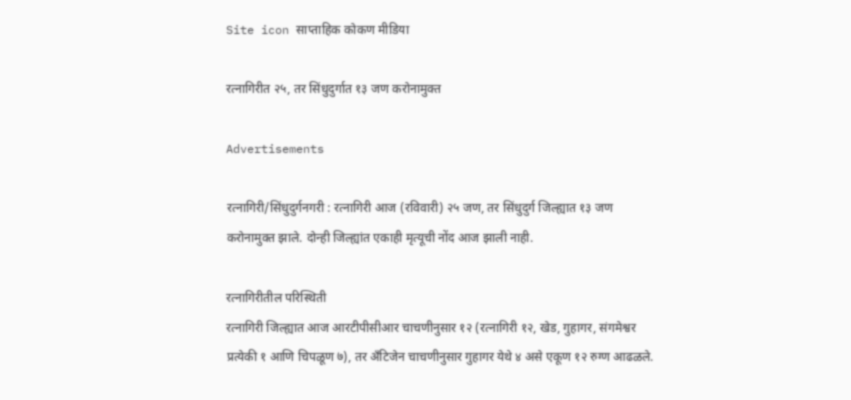Site icon साप्ताहिक कोकण मीडिया

रत्नागिरीत २५, तर सिंधुदुर्गात १३ जण करोनामुक्त

Advertisements

रत्नागिरी/सिंधुदुर्गनगरी : रत्नागिरी आज (रविवारी) २५ जण, तर सिंधुदुर्ग जिल्ह्यात १३ जण करोनामुक्त झाले. दोन्ही जिल्ह्यांत एकाही मृत्यूची नोंद आज झाली नाही.

रत्नागिरीतील परिस्थिती
रत्नागिरी जिल्ह्यात आज आरटीपीसीआर चाचणीनुसार १२ (रत्नागिरी १२, खेड, गुहागर, संगमेश्वर प्रत्येकी १ आणि चिपळूण ७), तर अँटिजेन चाचणीनुसार गुहागर येथे ४ असे एकूण १२ रुग्ण आढळले.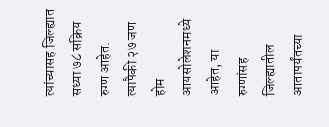त्यांच्यासह जिल्ह्यात सध्या ७८ सक्रिय रुग्ण आहेत. त्यापैकी २७ जण होम आयसोलेशनमध्ये आहेत, या रुग्णांसह जिल्ह्यातील आतापर्यंतच्या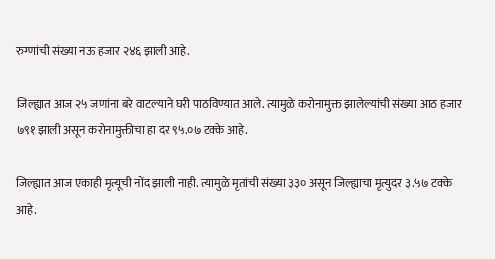रुग्णांची संख्या नऊ हजार २४६ झाली आहे.

जिल्ह्यात आज २५ जणांना बरे वाटल्याने घरी पाठविण्यात आले. त्यामुळे करोनामुक्त झालेल्यांची संख्या आठ हजार ७९१ झाली असून करोनामुक्तीचा हा दर ९५.०७ टक्के आहे.

जिल्ह्यात आज एकाही मृत्यूची नोंद झाली नाही. त्यामुळे मृतांची संख्या ३३० असून जिल्ह्याचा मृत्युदर ३.५७ टक्के आहे.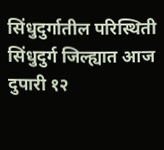सिंधुदुर्गातील परिस्थिती
सिंधुदुर्ग जिल्ह्यात आज दुपारी १२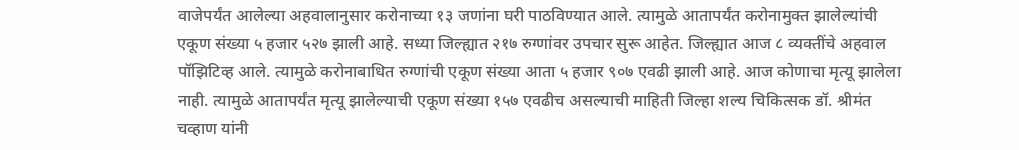वाजेपर्यंत आलेल्या अहवालानुसार करोनाच्या १३ जणांना घरी पाठविण्यात आले. त्यामुळे आतापर्यंत करोनामुक्त झालेल्यांची एकूण संख्या ५ हजार ५२७ झाली आहे. सध्या जिल्ह्यात २१७ रुग्णांवर उपचार सुरू आहेत. जिल्ह्यात आज ८ व्यक्तींचे अहवाल पॉझिटिव्ह आले. त्यामुळे करोनाबाधित रुग्णांची एकूण संख्या आता ५ हजार ९०७ एवढी झाली आहे. आज कोणाचा मृत्यू झालेला नाही. त्यामुळे आतापर्यंत मृत्यू झालेल्याची एकूण संख्या १५७ एवढीच असल्याची माहिती जिल्हा शल्य चिकित्सक डॉ. श्रीमंत चव्हाण यांनी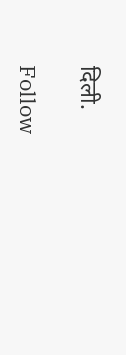दिली.

Follow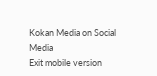Kokan Media on Social Media
Exit mobile version